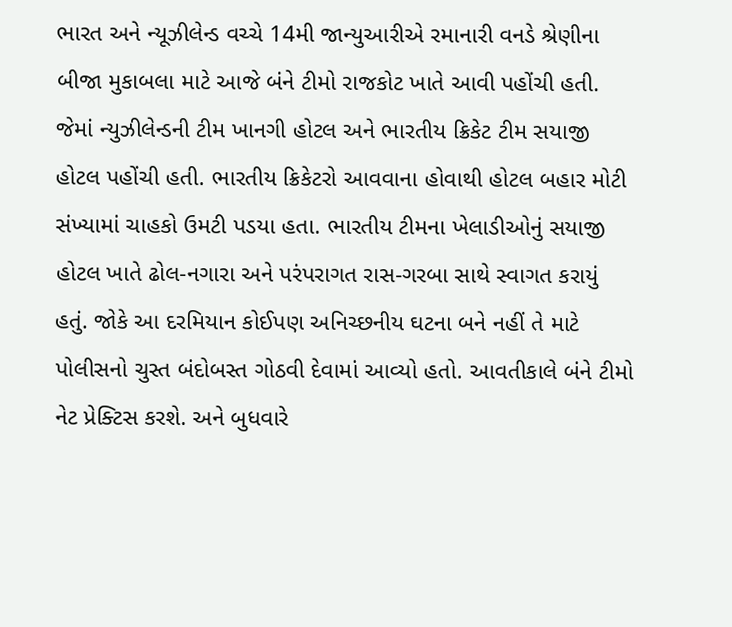ભારત અને ન્યૂઝીલેન્ડ વચ્ચે 14મી જાન્યુઆરીએ રમાનારી વનડે શ્રેણીના બીજા મુકાબલા માટે આજે બંને ટીમો રાજકોટ ખાતે આવી પહોંચી હતી. જેમાં ન્યુઝીલેન્ડની ટીમ ખાનગી હોટલ અને ભારતીય ક્રિકેટ ટીમ સયાજી હોટલ પહોંચી હતી. ભારતીય ક્રિકેટરો આવવાના હોવાથી હોટલ બહાર મોટી સંખ્યામાં ચાહકો ઉમટી પડયા હતા. ભારતીય ટીમના ખેલાડીઓનું સયાજી હોટલ ખાતે ઢોલ-નગારા અને પરંપરાગત રાસ-ગરબા સાથે સ્વાગત કરાયું હતું. જોકે આ દરમિયાન કોઈપણ અનિચ્છનીય ઘટના બને નહીં તે માટે પોલીસનો ચુસ્ત બંદોબસ્ત ગોઠવી દેવામાં આવ્યો હતો. આવતીકાલે બંને ટીમો નેટ પ્રેક્ટિસ કરશે. અને બુધવારે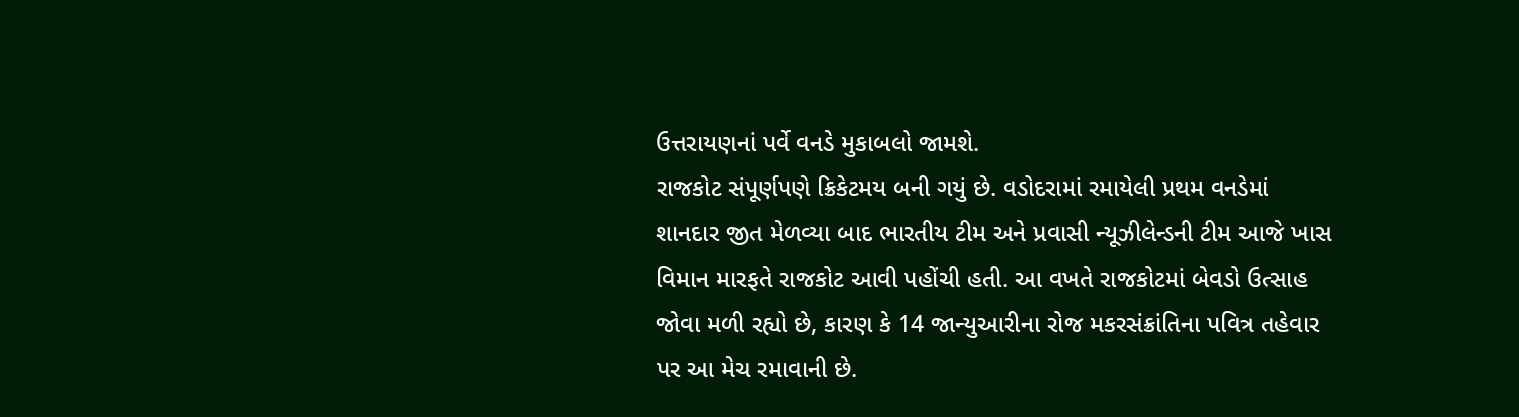ઉત્તરાયણનાં પર્વે વનડે મુકાબલો જામશે.
રાજકોટ સંપૂર્ણપણે ક્રિકેટમય બની ગયું છે. વડોદરામાં રમાયેલી પ્રથમ વનડેમાં શાનદાર જીત મેળવ્યા બાદ ભારતીય ટીમ અને પ્રવાસી ન્યૂઝીલેન્ડની ટીમ આજે ખાસ વિમાન મારફતે રાજકોટ આવી પહોંચી હતી. આ વખતે રાજકોટમાં બેવડો ઉત્સાહ જોવા મળી રહ્યો છે, કારણ કે 14 જાન્યુઆરીના રોજ મકરસંક્રાંતિના પવિત્ર તહેવાર પર આ મેચ રમાવાની છે.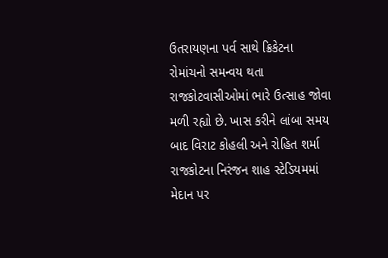ઉતરાયણના પર્વ સાથે ક્રિકેટના રોમાંચનો સમન્વય થતા રાજકોટવાસીઓમાં ભારે ઉત્સાહ જોવા મળી રહ્યો છે. ખાસ કરીને લાંબા સમય બાદ વિરાટ કોહલી અને રોહિત શર્મા રાજકોટના નિરંજન શાહ સ્ટેડિયમમાં મેદાન પર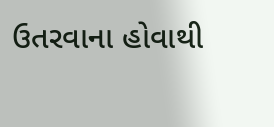ઉતરવાના હોવાથી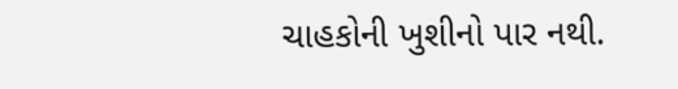ચાહકોની ખુશીનો પાર નથી.